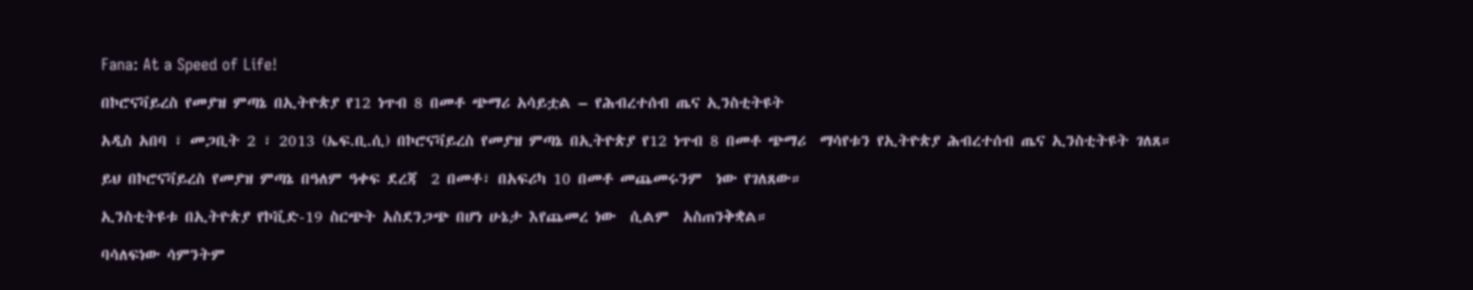Fana: At a Speed of Life!

በኮሮናቫይረስ የመያዝ ምጣኔ በኢትዮጵያ የ12 ነጥብ 8 በመቶ ጭማሪ አሳይቷል – የሕብረተሰብ ጤና ኢንስቲትዩት

አዲስ አበባ ፣ መጋቢት 2 ፣ 2013 (ኤፍ.ቢ.ሲ) በኮሮናቫይረስ የመያዝ ምጣኔ በኢትዮጵያ የ12 ነጥብ 8 በመቶ ጭማሪ  ማሳየቱን የኢትዮጵያ ሕብረተሰብ ጤና ኢንስቲትዩት ገለጸ።

ይህ በኮሮናቫይረስ የመያዝ ምጣኔ በዓለም ዓቀፍ ደረጃ  2 በመቶ፣ በአፍሪካ 10 በመቶ መጨመሩንም  ነው የገለጸው።

ኢንስቲትዩቱ በኢትዮጵያ የኮቪድ-19 ስርጭት አስደንጋጭ በሆነ ሁኔታ እየጨመረ ነው  ሲልም  አስጠንቅቋል።

ባሳለፍነው ሳምንትም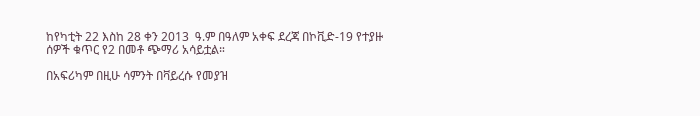ከየካቲት 22 እስከ 28 ቀን 2013  ዓ.ም በዓለም አቀፍ ደረጃ በኮቪድ-19 የተያዙ ሰዎች ቁጥር የ2 በመቶ ጭማሪ አሳይቷል።

በአፍሪካም በዚሁ ሳምንት በቫይረሱ የመያዝ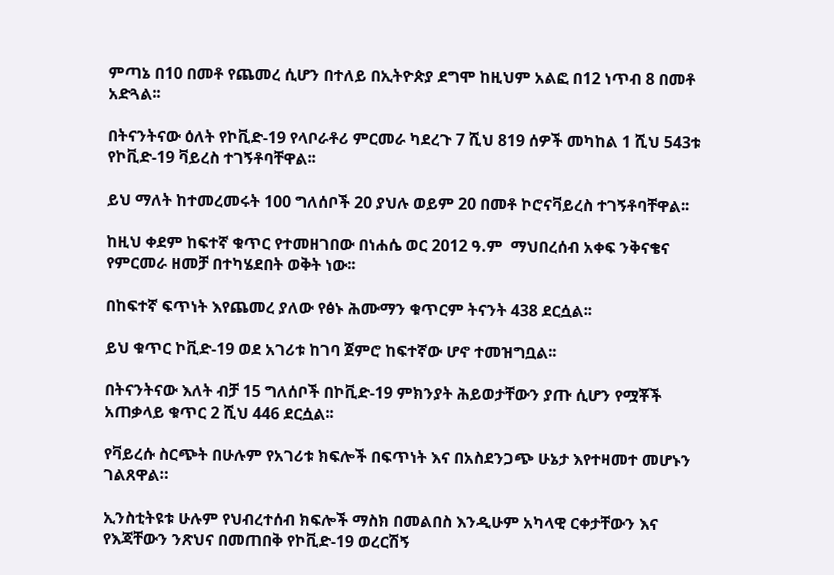ምጣኔ በ10 በመቶ የጨመረ ሲሆን በተለይ በኢትዮጵያ ደግሞ ከዚህም አልፎ በ12 ነጥብ 8 በመቶ አድጓል፡፡

በትናንትናው ዕለት የኮቪድ-19 የላቦራቶሪ ምርመራ ካደረጉ 7 ሺህ 819 ሰዎች መካከል 1 ሺህ 543ቱ የኮቪድ-19 ቫይረስ ተገኝቶባቸዋል፡፡

ይህ ማለት ከተመረመሩት 100 ግለሰቦች 20 ያህሉ ወይም 20 በመቶ ኮሮናቫይረስ ተገኝቶባቸዋል፡፡

ከዚህ ቀደም ከፍተኛ ቁጥር የተመዘገበው በነሐሴ ወር 2012 ዓ.ም  ማህበረሰብ አቀፍ ንቅናቄና የምርመራ ዘመቻ በተካሄደበት ወቅት ነው፡፡

በከፍተኛ ፍጥነት እየጨመረ ያለው የፅኑ ሕሙማን ቁጥርም ትናንት 438 ደርሷል፡፡

ይህ ቁጥር ኮቪድ-19 ወደ አገሪቱ ከገባ ጀምሮ ከፍተኛው ሆኖ ተመዝግቧል፡፡

በትናንትናው እለት ብቻ 15 ግለሰቦች በኮቪድ-19 ምክንያት ሕይወታቸውን ያጡ ሲሆን የሟቾች አጠቃላይ ቁጥር 2 ሺህ 446 ደርሷል፡፡

የቫይረሱ ስርጭት በሁሉም የአገሪቱ ክፍሎች በፍጥነት እና በአስደንጋጭ ሁኔታ እየተዛመተ መሆኑን  ገልጸዋል።

ኢንስቲትዩቱ ሁሉም የህብረተሰብ ክፍሎች ማስክ በመልበስ እንዲሁም አካላዊ ርቀታቸውን እና የእጃቸውን ንጽህና በመጠበቅ የኮቪድ-19 ወረርሽኝ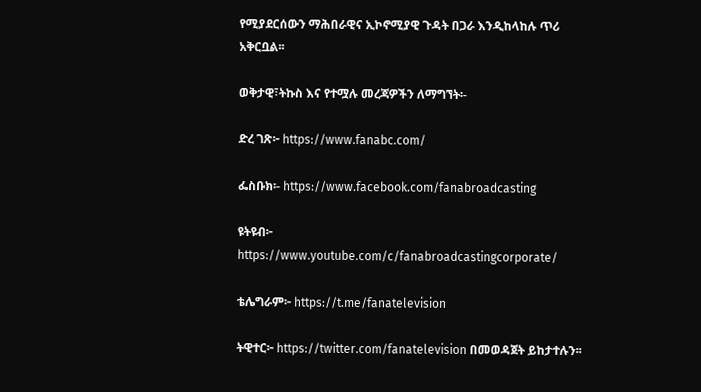የሚያደርሰውን ማሕበራዊና ኢኮኖሚያዊ ጉዳት በጋራ እንዲከላከሉ ጥሪ አቅርቧል፡፡

ወቅታዊ፣ትኩስ እና የተሟሉ መረጃዎችን ለማግኘት፡-

ድረ ገጽ፦ https://www.fanabc.com/

ፌስቡክ፡- https://www.facebook.com/fanabroadcasting

ዩትዩብ፦ https://www.youtube.com/c/fanabroadcastingcorporate/

ቴሌግራም፦ https://t.me/fanatelevision

ትዊተር፦ https://twitter.com/fanatelevision በመወዳጀት ይከታተሉን፡፡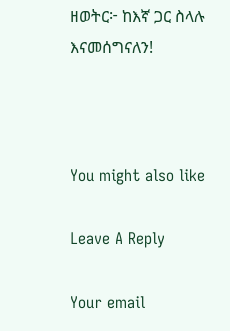ዘወትር፦ ከእኛ ጋር ስላሉ እናመሰግናለን!



You might also like

Leave A Reply

Your email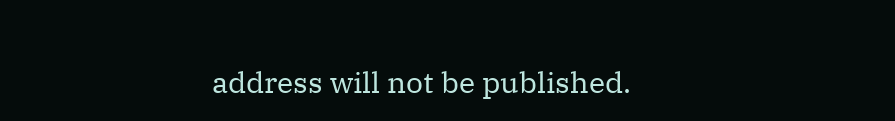address will not be published.